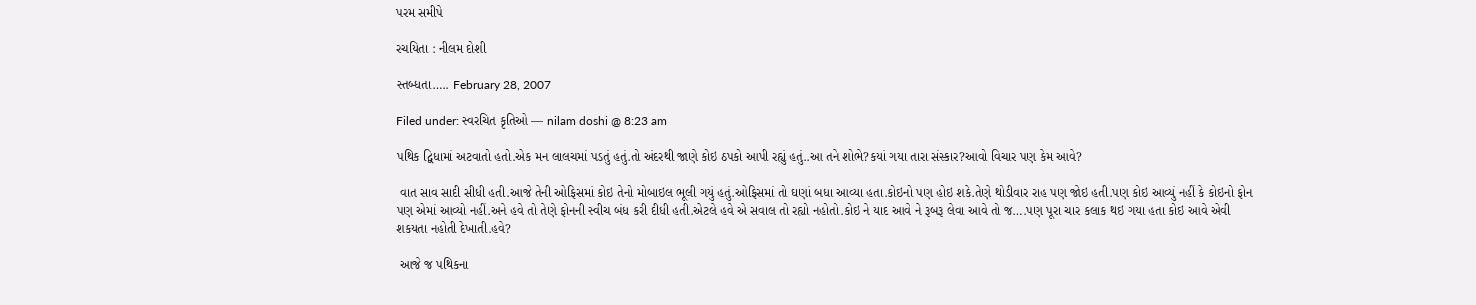પરમ સમીપે

રચયિતા : નીલમ દોશી

સ્તબ્ધતા….. February 28, 2007

Filed under: સ્વરચિત કૃતિઓ — nilam doshi @ 8:23 am

પથિક દ્વિધામાં અટવાતો હતો.એક મન લાલચમાં પડતું હતું.તો અંદરથી જાણે કોઇ ઠપકો આપી રહ્યું હતું..આ તને શોભે?કયાં ગયા તારા સંસ્કાર?આવો વિચાર પણ કેમ આવે?

 વાત સાવ સાદી સીધી હતી.આજે તેની ઓફિસમાં કોઇ તેનો મોબાઇલ ભૂલી ગયું હતું.ઓફિસમાં તો ઘણાં બધા આવ્યા હતા.કોઇનો પણ હોઇ શકે.તેણે થોડીવાર રાહ પણ જોઇ હતી.પણ કોઇ આવ્યું નહીં કે કોઇનો ફોન પણ એમાં આવ્યો નહીં.અને હવે તો તેણે ફોનની સ્વીચ બંધ કરી દીધી હતી.એટલે હવે એ સવાલ તો રહ્યો નહોતો.કોઇ ને યાદ આવે ને રૂબરૂ લેવા આવે તો જ….પણ પૂરા ચાર કલાક થઇ ગયા હતા કોઇ આવે એવી શકયતા નહોતી દેખાતી.હવે?

 આજે જ પથિકના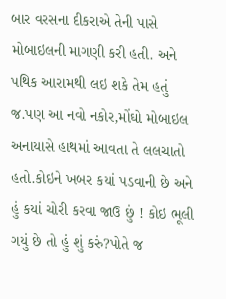બાર વરસના દીકરાએ તેની પાસે મોબાઇલની માગણી કરી હતી. અને પથિક આરામથી લઇ શકે તેમ હતું જ.પણ આ નવો નકોર,મોંઘો મોબાઇલ અનાયાસે હાથમાં આવતા તે લલચાતો હતો.કોઇને ખબર કયાં પડવાની છે અને હું કયાં ચોરી કરવા જાઉ છું ! કોઇ ભૂલી ગયું છે તો હું શું કરું?પોતે જ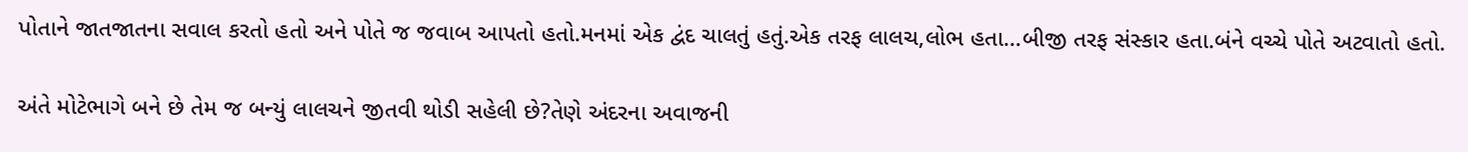પોતાને જાતજાતના સવાલ કરતો હતો અને પોતે જ જવાબ આપતો હતો.મનમાં એક દ્વંદ ચાલતું હતું.એક તરફ લાલચ,લોભ હતા…બીજી તરફ સંસ્કાર હતા.બંને વચ્ચે પોતે અટવાતો હતો.

અંતે મોટેભાગે બને છે તેમ જ બન્યું લાલચને જીતવી થોડી સહેલી છે?તેણે અંદરના અવાજની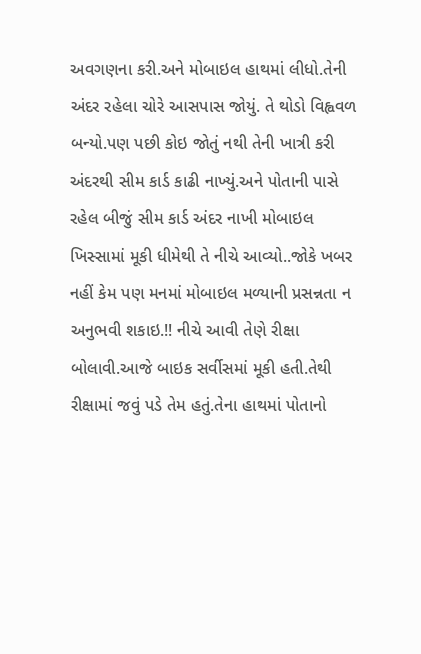અવગણના કરી.અને મોબાઇલ હાથમાં લીધો.તેની અંદર રહેલા ચોરે આસપાસ જોયું. તે થોડો વિહ્વવળ બન્યો.પણ પછી કોઇ જોતું નથી તેની ખાત્રી કરી અંદરથી સીમ કાર્ડ કાઢી નાખ્યું.અને પોતાની પાસે રહેલ બીજું સીમ કાર્ડ અંદર નાખી મોબાઇલ ખિસ્સામાં મૂકી ધીમેથી તે નીચે આવ્યો..જોકે ખબર નહીં કેમ પણ મનમાં મોબાઇલ મળ્યાની પ્રસન્નતા ન અનુભવી શકાઇ.!! નીચે આવી તેણે રીક્ષા બોલાવી.આજે બાઇક સર્વીસમાં મૂકી હતી.તેથી રીક્ષામાં જવું પડે તેમ હતું.તેના હાથમાં પોતાનો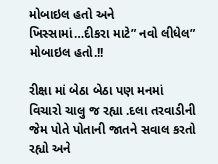મોબાઇલ હતો અને ખિસ્સામાં…દીકરા માટે” નવો લીધેલ” મોબાઇલ હતો.!!

રીક્ષા માં બેઠા બેઠા પણ મનમાં વિચારો ચાલુ જ રહ્યા .દલા તરવાડીની જેમ પોતે પોતાની જાતને સવાલ કરતો રહ્યો અને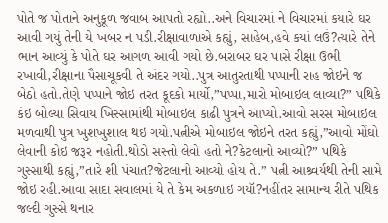પોતે જ પોતાને અનુકૂળ જવાબ આપતો રહ્યો..અને વિચારમાં ને વિચારમાં કયારે ઘર આવી ગયું તેની યે ખબર ન પડી.રીક્ષાવાળાએ કહ્યું, સાહેબ,હવે કયાં લઉં?ત્યારે તેને ભાન આવ્યું કે પોતે ઘર આગળ આવી ગયો છે.બરાબર ઘર પાસે રીક્ષા ઉભી રખાવી,રીક્ષાના પૈસાચૂકવી તે અંદર ગયો..પુત્ર આતુરતાથી પપ્પાની રાહ જોઇને જ બેઠો હતો.તેણે પપ્પાને જોઇ તરત કૂદકો માર્યો,”પપ્પા,મારો મોબાઇલ લાવ્યા?” પથિકે કંઇ બોલ્યા સિવાય ખિસ્સામાંથી મોબાઇલ કાઢી પુત્રને આપ્યો.આવો સરસ મોબાઇલ મળવાથી પુત્ર ખુશખુશાલ થઇ ગયો.પત્નીએ મોબાઇલ જોઇને તરત કહ્યું,”આવો મોંઘો લેવાની કોઇ જરૂર નહોતી.થોડો સસ્તો લેવો હતો ને?કેટલાનો આવ્યો?” પથિકે ગુસ્સાથી કહ્યું,”તારે શી પંચાત?જેટલાનો આવ્યો હોય તે.” પત્ની આશ્ર્વર્યથી તેની સામે જોઇ રહી.આવા સાદા સવાલમાં યે તે કેમ અકળાઇ ગયૉ?નહીંતર સામાન્ય રીતે પથિક જલ્દી ગુસ્સે થનાર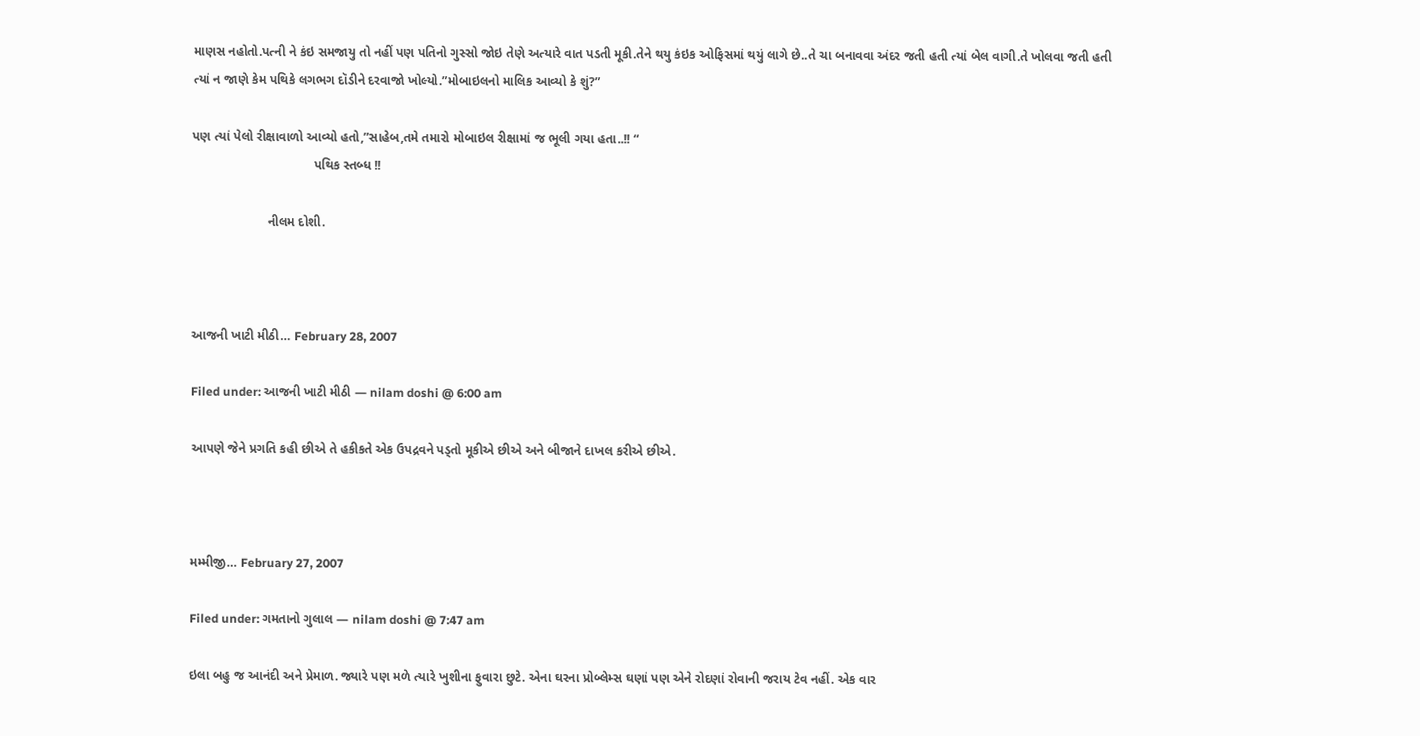માણસ નહોતો.પત્ની ને કંઇ સમજાયુ તો નહીં પણ પતિનો ગુસ્સો જોઇ તેણે અત્યારે વાત પડતી મૂકી.તેને થયુ કંઇક ઓફિસમાં થયું લાગે છે..તે ચા બનાવવા અંદર જતી હતી ત્યાં બેલ વાગી.તે ખોલવા જતી હતી ત્યાં ન જાણે કેમ પથિકે લગભગ દૉડીને દરવાજો ખોલ્યો.”મોબાઇલનો માલિક આવ્યો કે શું?”

પણ ત્યાં પેલો રીક્ષાવાળો આવ્યો હતો,”સાહેબ,તમે તમારો મોબાઇલ રીક્ષામાં જ ભૂલી ગયા હતા..!! “
                                  પથિક સ્તબ્ધ !!

                     નીલમ દોશી.



આજની ખાટી મીઠી… February 28, 2007

Filed under: આજની ખાટી મીઠી — nilam doshi @ 6:00 am

આપણે જેને પ્રગતિ કહી છીએ તે હકીકતે એક ઉપદ્રવને પડ્તો મૂકીએ છીએ અને બીજાને દાખલ કરીએ છીએ.



મમ્મીજી… February 27, 2007

Filed under: ગમતાનો ગુલાલ — nilam doshi @ 7:47 am

ઇલા બહુ જ આનંદી અને પ્રેમાળ. જ્યારે પણ મળે ત્યારે ખુશીના ફુવારા છુટે. એના ઘરના પ્રોબ્લેમ્સ ઘણાં પણ એને રોદણાં રોવાની જરાય ટેવ નહીં. એક વાર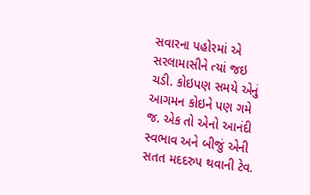સવારના પહોરમાં એ સરલામાસીને ત્યાં જઇ ચડી. કોઇપણ સમયે એનું આગમન કોઇને પણ ગમે જ. એક તો એનો આનંદી સ્વભાવ અને બીજું એની સતત મદદરુપ થવાની ટેવ.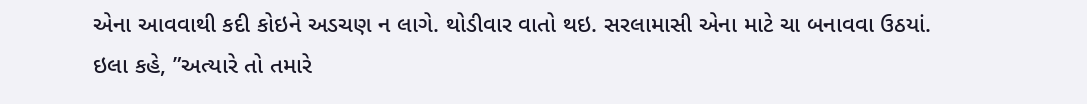એના આવવાથી કદી કોઇને અડચણ ન લાગે. થોડીવાર વાતો થઇ. સરલામાસી એના માટે ચા બનાવવા ઉઠયાં.
ઇલા કહે, ”અત્યારે તો તમારે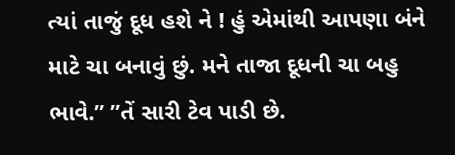ત્યાં તાજું દૂધ હશે ને ! હું એમાંથી આપણા બંને માટે ચા બનાવું છું. મને તાજા દૂધની ચા બહુ ભાવે.” ”તેં સારી ટેવ પાડી છે.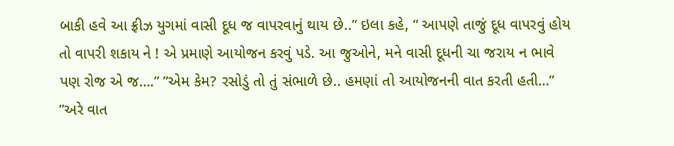બાકી હવે આ ફ્રીઝ યુગમાં વાસી દૂધ જ વાપરવાનું થાય છે..” ઇલા કહે, “ આપણે તાજું દૂધ વાપરવું હોય તો વાપરી શકાય ને ! એ પ્રમાણે આયોજન કરવું પડે. આ જુઓને, મને વાસી દૂધની ચા જરાય ન ભાવે પણ રોજ એ જ….” ”એમ કેમ? રસોડું તો તું સંભાળે છે.. હમણાં તો આયોજનની વાત કરતી હતી…” ”અરે વાત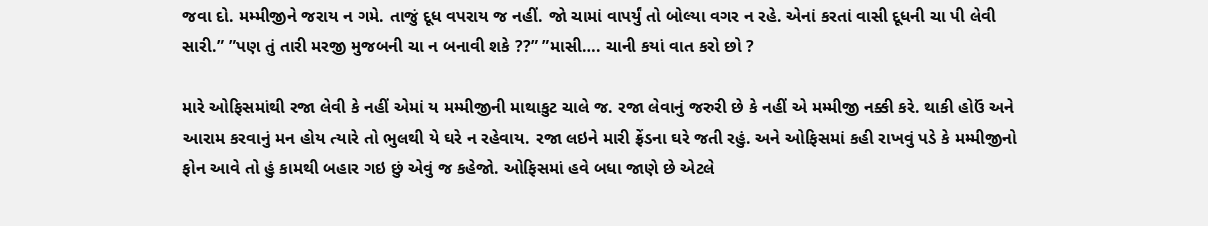જવા દો. મમ્મીજીને જરાય ન ગમે. તાજું દૂધ વપરાય જ નહીં. જો ચામાં વાપર્યું તો બોલ્યા વગર ન રહે. એનાં કરતાં વાસી દૂધની ચા પી લેવી સારી.” ”પણ તું તારી મરજી મુજબની ચા ન બનાવી શકે ??” ”માસી…. ચાની કયાં વાત કરો છો ?

મારે ઓફિસમાંથી રજા લેવી કે નહીં એમાં ય મમ્મીજીની માથાકુટ ચાલે જ. રજા લેવાનું જરુરી છે કે નહીં એ મમ્મીજી નક્કી કરે. થાકી હોઉં અને આરામ કરવાનું મન હોય ત્યારે તો ભુલથી યે ઘરે ન રહેવાય. રજા લઇને મારી ફ્રેંડના ઘરે જતી રહું. અને ઓફિસમાં કહી રાખવું પડે કે મમ્મીજીનો ફોન આવે તો હું કામથી બહાર ગઇ છું એવું જ કહેજો. ઓફિસમાં હવે બધા જાણે છે એટલે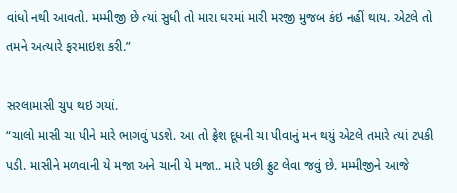વાંધો નથી આવતો. મમ્મીજી છે ત્યાં સુધી તો મારા ઘરમાં મારી મરજી મુજબ કંઇ નહીં થાય. એટલે તો તમને અત્યારે ફરમાઇશ કરી.”

સરલામાસી ચુપ થઇ ગયાં.
“ચાલો માસી ચા પીને મારે ભાગવું પડશે. આ તો ફ્રેશ દૂધની ચા પીવાનું મન થયું એટલે તમારે ત્યાં ટપકી પડી. માસીને મળવાની યે મજા અને ચાની યે મજા.. મારે પછી ફ્રુટ લેવા જવું છે. મમ્મીજીને આજે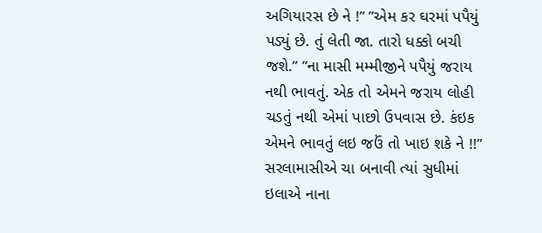અગિયારસ છે ને !” ”એમ કર ઘરમાં પપૈયું પડ્યું છે. તું લેતી જા. તારો ધક્કો બચી જશે.” ”ના માસી મમ્મીજીને પપૈયું જરાય નથી ભાવતું. એક તો એમને જરાય લોહી ચડતું નથી એમાં પાછો ઉપવાસ છે. કંઇક એમને ભાવતું લઇ જઉં તો ખાઇ શકે ને !!” સરલામાસીએ ચા બનાવી ત્યાં સુધીમાં ઇલાએ નાના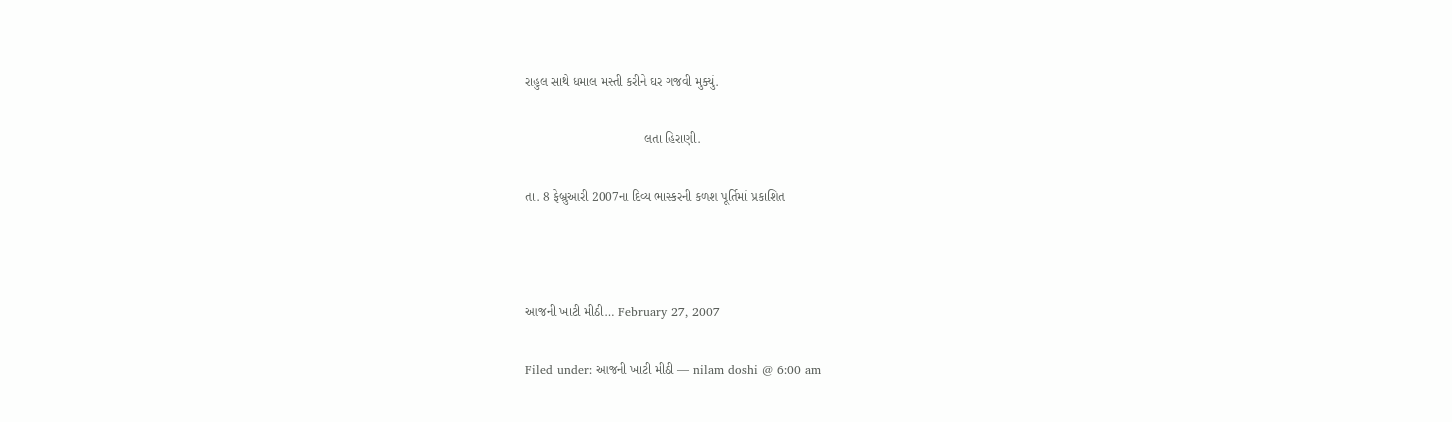રાહુલ સાથે ધમાલ મસ્તી કરીને ઘર ગજવી મુક્યું.

                                 લતા હિરાણી.

તા. 8 ફેબ્રુઆરી 2007ના દિવ્ય ભાસ્કરની કળશ પૂર્તિમાં પ્રકાશિત



આજની ખાટી મીઠી… February 27, 2007

Filed under: આજની ખાટી મીઠી — nilam doshi @ 6:00 am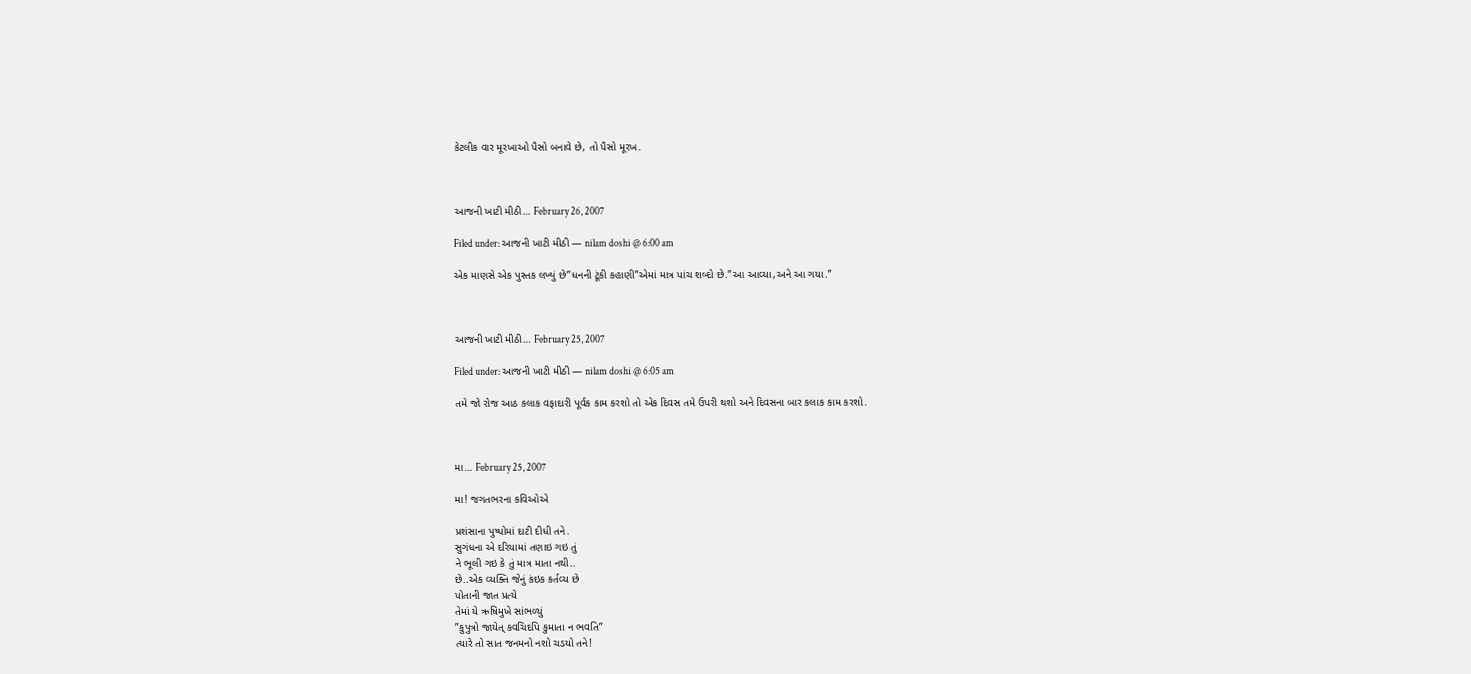કેટલીક વાર મૂરખાઓ પૈસો બનાવે છે, તો પૈસો મૂરખ.



આજની ખાટી મીઠી… February 26, 2007

Filed under: આજની ખાટી મીઠી — nilam doshi @ 6:00 am

એક માણસે એક પુસ્તક લખ્યું છે”ધનની ટૂંકી કહાણી”એમાં માત્ર પાંચ શબ્દો છે.”આ આવ્યા,અને આ ગયા.”



આજની ખાટી મીઠી… February 25, 2007

Filed under: આજની ખાટી મીઠી — nilam doshi @ 6:05 am

તમે જો રોજ આઠ કલાક વફાદારી પૂર્વક કામ કરશો તો એક દિવસ તમે ઉપરી થશો અને દિવસના બાર કલાક કામ કરશો.



મા… February 25, 2007

મા! જગતભરના કવિઓએ

પ્રશંસાના પુષ્પોમાં દાટી દીધી તને.
સુગંધના એ દરિયામાં તણાઇ ગઇ તું
ને ભૂલી ગઇ કે તું માત્ર માતા નથી..
છે..એક વ્યક્તિ જેનું કંઇક કર્તવ્ય છે
પોતાની જાત પ્રત્યે
તેમાં યે ઋષિમુખે સાંભળ્યું
”કુપુત્રો જાયેત્ કવચિદપિ કુમાતા ન ભવતિ”
ત્યારે તો સાત જનમનો નશો ચડયો તને!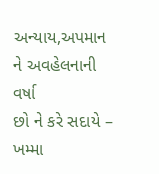અન્યાય,અપમાન ને અવહેલનાની વર્ષા
છો ને કરે સદાયે –
ખમ્મા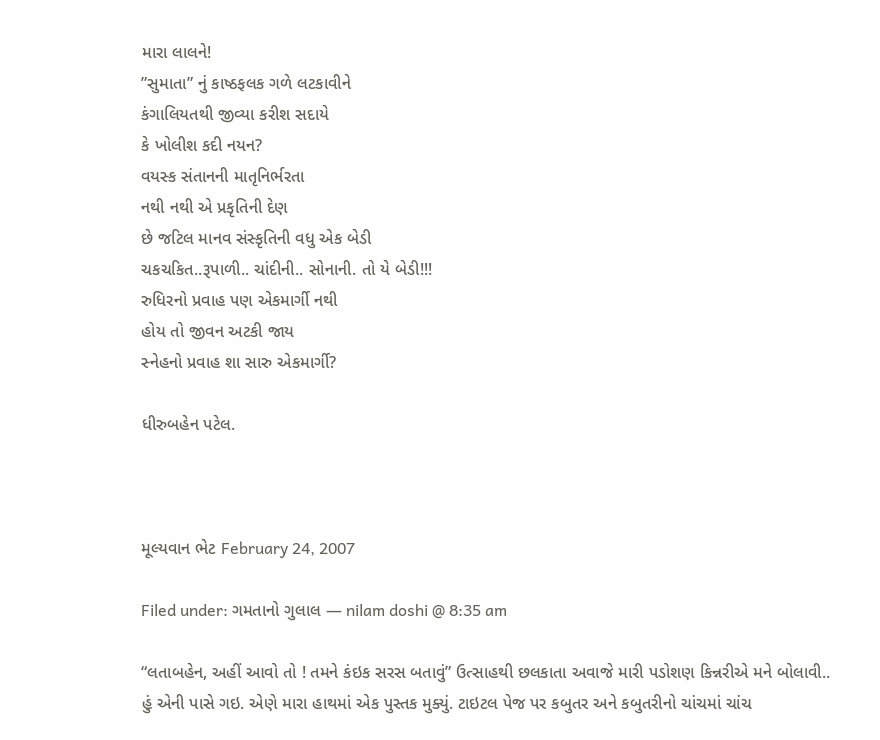મારા લાલને!
”સુમાતા” નું કાષ્ઠફલક ગળે લટકાવીને
કંગાલિયતથી જીવ્યા કરીશ સદાયે
કે ખોલીશ કદી નયન?
વયસ્ક સંતાનની માતૃનિર્ભરતા
નથી નથી એ પ્રકૃતિની દેણ
છે જટિલ માનવ સંસ્કૃતિની વધુ એક બેડી
ચકચકિત..રૂપાળી.. ચાંદીની.. સોનાની. તો યે બેડી!!!
રુધિરનો પ્રવાહ પણ એકમાર્ગી નથી
હોય તો જીવન અટકી જાય
સ્નેહનો પ્રવાહ શા સારુ એકમાર્ગી?

ધીરુબહેન પટેલ.



મૂલ્યવાન ભેટ February 24, 2007

Filed under: ગમતાનો ગુલાલ — nilam doshi @ 8:35 am

“લતાબહેન, અહીં આવો તો ! તમને કંઇક સરસ બતાવું” ઉત્સાહથી છલકાતા અવાજે મારી પડોશણ કિન્નરીએ મને બોલાવી..
હું એની પાસે ગઇ. એણે મારા હાથમાં એક પુસ્તક મુક્યું. ટાઇટલ પેજ પર કબુતર અને કબુતરીનો ચાંચમાં ચાંચ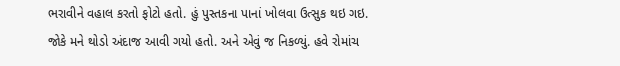ભરાવીને વહાલ કરતો ફોટો હતો. હું પુસ્તકના પાનાં ખોલવા ઉત્સુક થઇ ગઇ. જોકે મને થોડો અંદાજ આવી ગયો હતો. અને એવું જ નિકળ્યું. હવે રોમાંચ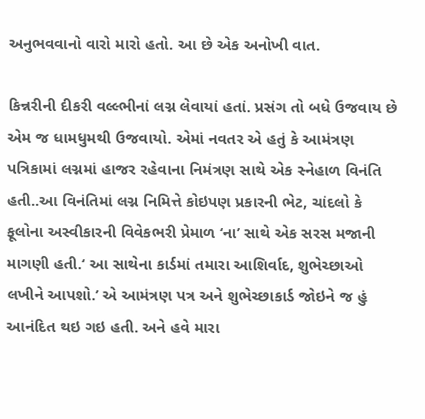અનુભવવાનો વારો મારો હતો. આ છે એક અનોખી વાત.

કિન્નરીની દીકરી વલ્લ્ભીનાં લગ્ન લેવાયાં હતાં. પ્રસંગ તો બધે ઉજવાય છે એમ જ ધામધુમથી ઉજવાયો. એમાં નવતર એ હતું કે આમંત્રણ પત્રિકામાં લગ્નમાં હાજર રહેવાના નિમંત્રણ સાથે એક સ્નેહાળ વિનંતિ હતી..આ વિનંતિમાં લગ્ન નિમિત્તે કોઇપણ પ્રકારની ભેટ, ચાંદલો કે ફૂલોના અસ્વીકારની વિવેકભરી પ્રેમાળ ‘ના’ સાથે એક સરસ મજાની માગણી હતી.‘ આ સાથેના કાર્ડમાં તમારા આશિર્વાદ, શુભેચ્છાઓ લખીને આપશો.’ એ આમંત્રણ પત્ર અને શુભેચ્છાકાર્ડ જોઇને જ હું આનંદિત થઇ ગઇ હતી. અને હવે મારા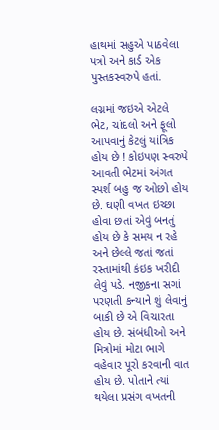હાથમાં સહુએ પાઠવેલા પત્રો અને કાર્ડ એક પુસ્તકસ્વરુપે હતાં.

લગ્નમાં જઇએ એટલે ભેટ, ચાંદલો અને ફૂલો આપવાનું કેટલું યાંત્રિક હોય છે ! કોઇપણ સ્વરુપે આવતી ભેટમાં અંગત સ્પર્શ બહુ જ ઓછો હોય છે. ઘણી વખત ઇચ્છા હોવા છતાં એવું બનતું હોય છે કે સમય ન રહે અને છેલ્લે જતાં જતાં રસ્તામાંથી કંઇક ખરીદી લેવું પડે. નજીકના સગાં પરણતી કન્યાને શું લેવાનું બાકી છે એ વિચારતા હોય છે. સંબંધીઓ અને મિત્રોમાં મોટા ભાગે વહેવાર પૂરો કરવાની વાત હોય છે. પોતાને ત્યાં થયેલા પ્રસંગ વખતની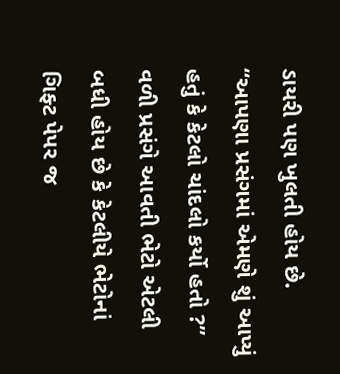ડાયરી પણ ખુલતી હોય છે. “આપણા પ્રસંગમાં એમણે શું આપ્યું હતું કે કેટલો ચાંદલો કર્યો હતો ?” વળી પ્રસંગે આવતી ભેટો એટલી બધી હોય છે કે કેટલીયે ભેટોનાં ગિફ્ટ પેપર જ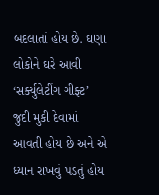બદલાતાં હોય છે. ઘણા લોકોને ઘરે આવી ‘સર્ક્યુલેટીંગ ગીફ્ટ’ જુદી મુકી દેવામાં આવતી હોય છે અને એ ધ્યાન રાખવું પડતું હોય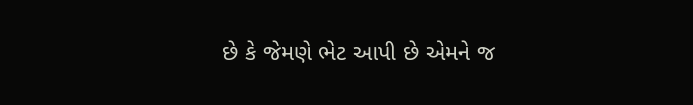છે કે જેમણે ભેટ આપી છે એમને જ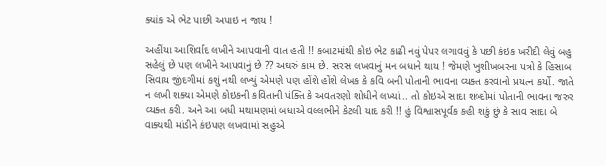ક્યાંક એ ભેટ પાછી અપાઇ ન જાય !

અહીંયા આશિર્વાદ લખીને આપવાની વાત હતી !! કબાટમાંથી કોઇ ભેટ કાઢી નવું પેપર લગાવવું કે પછી કંઇક ખરીદી લેવું બહુ સહેલું છે પણ લખીને આપવાનું છે ?? અઘરું કામ છે. સરસ લખવાનું મન બધાને થાય ! જેમણે ખુશીખબરના પત્રો કે હિસાબ સિવાય જીંદગીમાં કશું નથી લખ્યું એમણે પણ હોંશે હોંશે લેખક કે કવિ બની પોતાની ભાવના વ્યક્ત કરવાનો પ્રયત્ન કર્યો. જાતે ન લખી શક્યા એમણે કોઇકની કવિતાની પંક્તિ કે અવતરણો શોધીને લખ્યાં.. તો કોઇએ સાદા શબ્દોમાં પોતાની ભાવના જરુર વ્યક્ત કરી. અને આ બધી મથામણમાં બધાએ વલ્લભીને કેટલી યાદ કરી !! હું વિશ્વાસપૂર્વક કહી શકું છું કે સાવ સાદા બે વાક્યથી માંડીને કંઇપણ લખવામાં સહુએ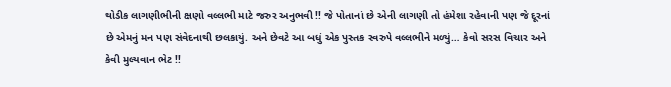થોડીક લાગણીભીની ક્ષણો વલ્લભી માટે જરુર અનુભવી !! જે પોતાનાં છે એની લાગણી તો હંમેશા રહેવાની પણ જે દૂરનાં છે એમનું મન પણ સંવેદનાથી છલકાયું. અને છેવટે આ બધું એક પુસ્તક સ્વરુપે વલ્લભીને મળ્યું… કેવો સરસ વિચાર અને કેવી મુલ્યવાન ભેટ !!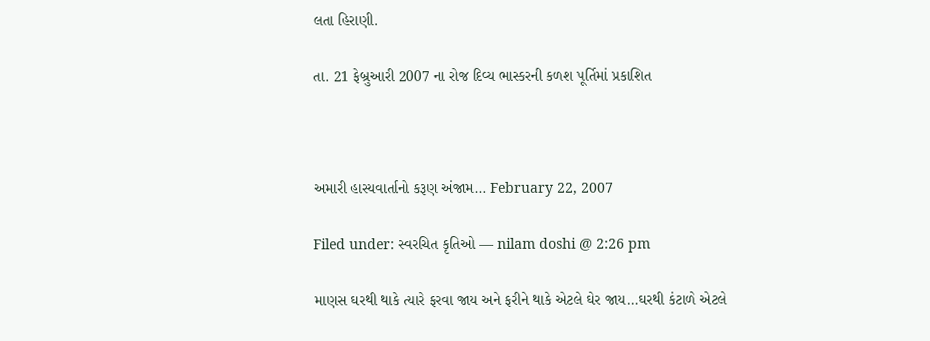લતા હિરાણી.

તા. 21 ફેબ્રુઆરી 2007 ના રોજ દિવ્ય ભાસ્કરની કળશ પૂર્તિમાં પ્રકાશિત



અમારી હાસ્યવાર્તાનો કરૂણ અંજામ… February 22, 2007

Filed under: સ્વરચિત કૃતિઓ — nilam doshi @ 2:26 pm

માણસ ઘરથી થાકે ત્યારે ફરવા જાય અને ફરીને થાકે એટલે ઘેર જાય…ઘરથી કંટાળે એટલે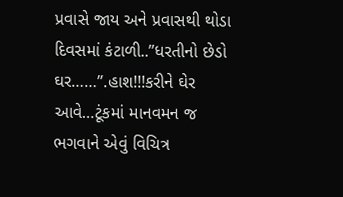પ્રવાસે જાય અને પ્રવાસથી થોડા દિવસમાં કંટાળી..”ધરતીનો છેડો ઘર……”.હાશ!!!કરીને ઘેર આવે…ટૂંકમાં માનવમન જ ભગવાને એવું વિચિત્ર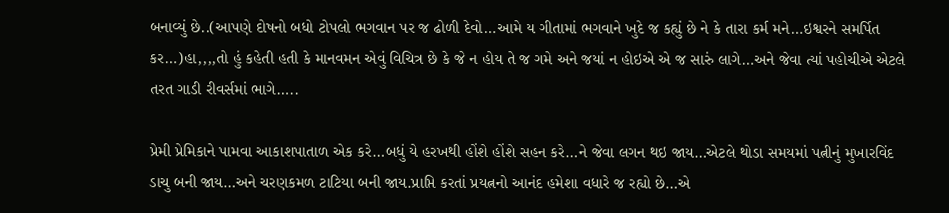બનાવ્યું છે..(આપણે દોષનો બધો ટોપલો ભગવાન પર જ ઢોળી દેવો…આમે ય ગીતામાં ભગવાને ખુદે જ કહ્યું છે ને કે તારા કર્મ મને…ઇશ્વરને સમર્પિત કર…)હા,,,,તો હું કહેતી હતી કે માનવમન એવું વિચિત્ર છે કે જે ન હોય તે જ ગમે અને જયાં ન હોઇએ એ જ સારું લાગે…અને જેવા ત્યાં પહોચીએ એટલે તરત ગાડી રીવર્સમાં ભાગે…..

પ્રેમી પ્રેમિકાને પામવા આકાશપાતાળ એક કરે…બધું યે હરખથી હોંશે હોંશે સહન કરે…ને જેવા લગન થઇ જાય…એટલે થોડા સમયમાં પત્નીનું મુખારવિંદ ડાચુ બની જાય…અને ચરણકમળ ટાટિયા બની જાય.પ્રાપ્તિ કરતાં પ્રયત્નનો આનંદ હમેશા વધારે જ રહ્યો છે…એ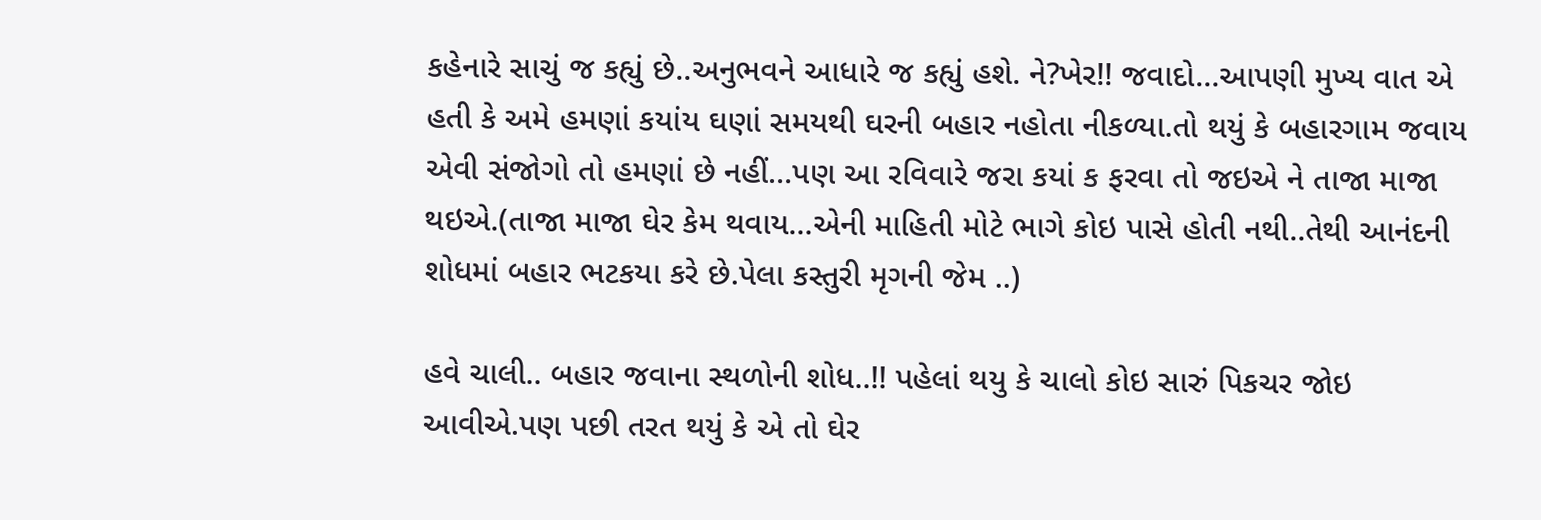કહેનારે સાચું જ કહ્યું છે..અનુભવને આધારે જ કહ્યું હશે. ને?ખેર!! જવાદો…આપણી મુખ્ય વાત એ હતી કે અમે હમણાં કયાંય ઘણાં સમયથી ઘરની બહાર નહોતા નીકળ્યા.તો થયું કે બહારગામ જવાય એવી સંજોગો તો હમણાં છે નહીં…પણ આ રવિવારે જરા કયાં ક ફરવા તો જઇએ ને તાજા માજા થઇએ.(તાજા માજા ઘેર કેમ થવાય…એની માહિતી મોટે ભાગે કોઇ પાસે હોતી નથી..તેથી આનંદની શોધમાં બહાર ભટકયા કરે છે.પેલા કસ્તુરી મૃગની જેમ ..)

હવે ચાલી.. બહાર જવાના સ્થળોની શોધ..!! પહેલાં થયુ કે ચાલો કોઇ સારું પિકચર જોઇ આવીએ.પણ પછી તરત થયું કે એ તો ઘેર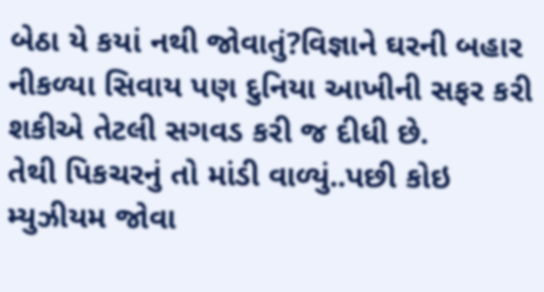બેઠા યે કયાં નથી જોવાતું?વિજ્ઞાને ઘરની બહાર નીકળ્યા સિવાય પણ દુનિયા આખીની સફર કરી શકીએ તેટલી સગવડ કરી જ દીધી છે.
તેથી પિકચરનું તો માંડી વાળ્યું..પછી કોઇ મ્યુઝીયમ જોવા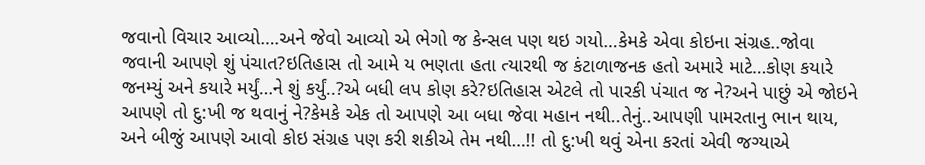જવાનો વિચાર આવ્યો….અને જેવો આવ્યો એ ભેગો જ કેન્સલ પણ થઇ ગયો…કેમકે એવા કોઇના સંગ્રહ..જોવા જવાની આપણે શું પંચાત?ઇતિહાસ તો આમે ય ભણતા હતા ત્યારથી જ કંટાળાજનક હતો અમારે માટે…કોણ કયારે જનમ્યું અને કયારે મર્યું…ને શું કર્યું..?એ બધી લપ કોણ કરે?ઇતિહાસ એટલે તો પારકી પંચાત જ ને?અને પાછું એ જોઇને આપણે તો દુ:ખી જ થવાનું ને?કેમકે એક તો આપણે આ બધા જેવા મહાન નથી..તેનું..આપણી પામરતાનુ ભાન થાય, અને બીજું આપણે આવો કોઇ સંગ્રહ પણ કરી શકીએ તેમ નથી…!! તો દુ:ખી થવું એના કરતાં એવી જગ્યાએ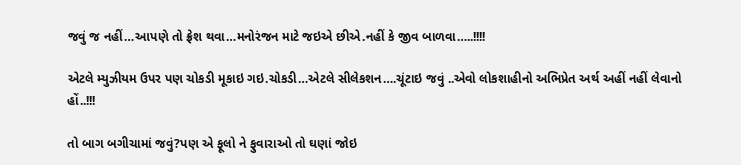જવું જ નહીં…આપણે તો ફ્રેશ થવા…મનોરંજન માટે જઇએ છીએ.નહીં કે જીવ બાળવા…..!!!!

એટલે મ્યુઝીયમ ઉપર પણ ચોકડી મૂકાઇ ગઇ.ચોકડી…એટલે સીલેકશન….ચૂંટાઇ જવું ..એવો લોકશાહીનો અભિપ્રેત અર્થ અહીં નહીં લેવાનો હોં..!!!

તો બાગ બગીચામાં જવું?પણ એ ફૂલો ને ફુવારાઓ તો ઘણાં જોઇ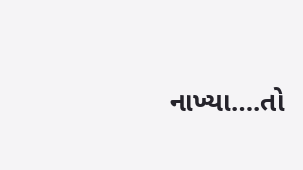નાખ્યા….તો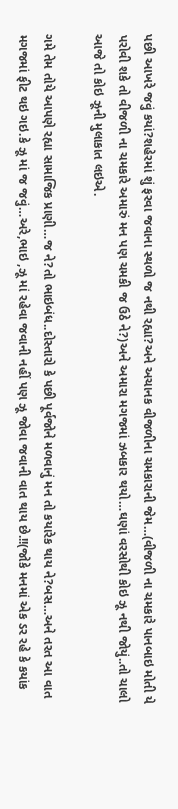પછી આખરે જવું કયાં?શહેરમાં શું ફરવા જવાના સ્થળો જ નથી રહ્યા?અને અચાનક વીજળીના ચમકારાની જેમ…(વીજળી ના ચમકારે પાનબાઇ મોતી યે પરોવી શકે તો વીજળી ના ચમકારે અમારું મન પણ ચમકી જ ઉઠે ને?)અને અમારા મગજમાં ઝબકાર થયો…ઘણાં વરસોથી કોઇ ઝૂ નથી જોયું..તો ચાલો આજે તો કોઇ ઝૂની મુલાકાત લઇએ.

ગમે તેમ તોયે આપણે રહ્યા સામાજિક પ્રાણી…જ ને?તો ભાઇબંધ..દોસ્તારો કે પછી પૂર્વજોને મળવાનું મન તો કયારેક થાય ને?બસ…અને તરત આ વાત મગજમાં ફીટ થઇ ગઇ.કે ઝૂ માં જ જવું…અરે,ભાઇ ,ઝૂ માં રહેવા જવાની નહીં પણ ઝૂ જોવા જવાની વાત થાય છે.!!(જોકે મનમાં એક ડર રહે કે કયાંક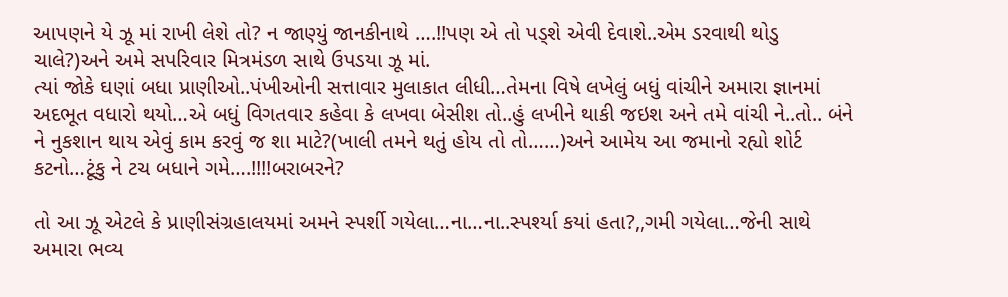આપણને યે ઝૂ માં રાખી લેશે તો? ન જાણ્યું જાનકીનાથે ….!!પણ એ તો પડ્શે એવી દેવાશે..એમ ડરવાથી થોડુ ચાલે?)અને અમે સપરિવાર મિત્રમંડળ સાથે ઉપડયા ઝૂ માં.
ત્યાં જોકે ઘણાં બધા પ્રાણીઓ..પંખીઓની સત્તાવાર મુલાકાત લીધી…તેમના વિષે લખેલું બધું વાંચીને અમારા જ્ઞાનમાં અદભૂત વધારો થયો…એ બધું વિગતવાર કહેવા કે લખવા બેસીશ તો..હું લખીને થાકી જઇશ અને તમે વાંચી ને..તો.. બંને ને નુકશાન થાય એવું કામ કરવું જ શા માટે?(ખાલી તમને થતું હોય તો તો……)અને આમેય આ જમાનો રહ્યો શોર્ટ કટનો…ટૂંકુ ને ટચ બધાને ગમે….!!!!બરાબરને?

તો આ ઝૂ એટલે કે પ્રાણીસંગ્રહાલયમાં અમને સ્પર્શી ગયેલા…ના…ના..સ્પર્શ્યા કયાં હતા?,,ગમી ગયેલા…જેની સાથે અમારા ભવ્ય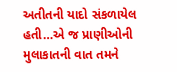અતીતની યાદો સંકળાયેલ હતી…એ જ પ્રાણીઓની મુલાકાતની વાત તમને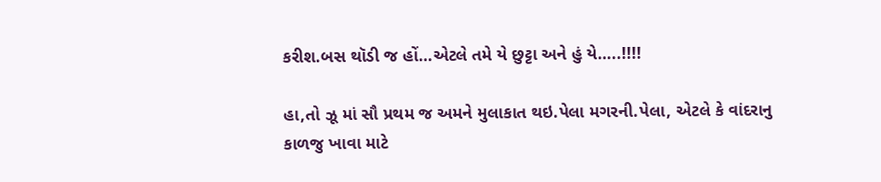કરીશ.બસ થૉડી જ હોં…એટલે તમે યે છુટ્ટા અને હું યે…..!!!!

હા,તો ઝૂ માં સૌ પ્રથમ જ અમને મુલાકાત થઇ.પેલા મગરની.પેલા, એટલે કે વાંદરાનુ કાળજુ ખાવા માટે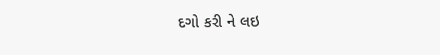દગો કરી ને લઇ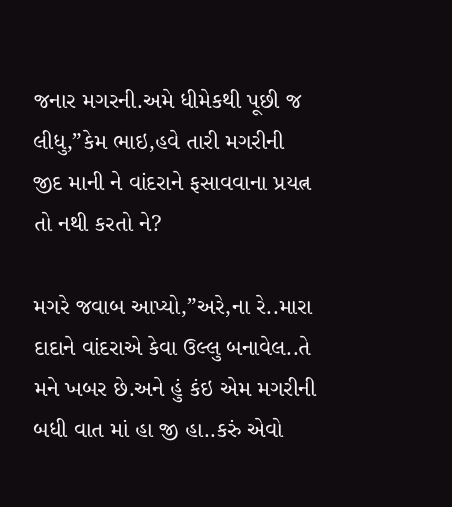જનાર મગરની.અમે ધીમેકથી પૂછી જ લીધુ,”કેમ ભાઇ,હવે તારી મગરીની જીદ માની ને વાંદરાને ફસાવવાના પ્રયત્ન તો નથી કરતો ને?

મગરે જવાબ આપ્યો,”અરે,ના રે..મારા દાદાને વાંદરાએ કેવા ઉલ્લુ બનાવેલ..તે મને ખબર છે.અને હું કંઇ એમ મગરીની બધી વાત માં હા જી હા..કરું એવો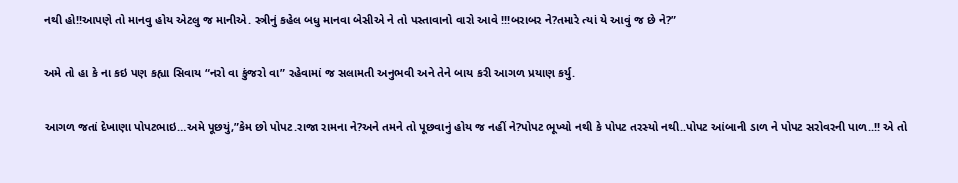નથી હો!!આપણે તો માનવુ હોય એટલુ જ માનીએ. સ્ત્રીનું કહેલ બધુ માનવા બેસીએ ને તો પસ્તાવાનો વારો આવે !!!બરાબર ને?તમારે ત્યાં યે આવું જ છે ને?”

અમે તો હા કે ના કઇ પણ કહ્યા સિવાય “નરો વા કુંજરો વા” રહેવામાં જ સલામતી અનુભવી અને તેને બાય કરી આગળ પ્રયાણ કર્યુ.

આગળ જતાં દેખાણા પોપટભાઇ…અમે પૂછયું,”કેમ છો પોપટ.રાજા રામના ને?અને તમને તો પૂછવાનું હોય જ નહીં ને?પોપટ ભૂખ્યો નથી કે પોપટ તરસ્યો નથી..પોપટ આંબાની ડાળ ને પોપટ સરોવરની પાળ..!! એ તો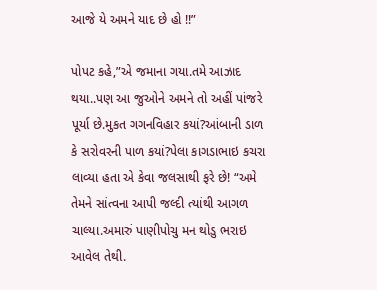આજે યે અમને યાદ છે હો !!”

પોપટ કહે,”એ જમાના ગયા.તમે આઝાદ થયા..પણ આ જુઓને અમને તો અહીં પાંજરે પૂર્યા છે.મુકત ગગનવિહાર કયાં?આંબાની ડાળ કે સરોવરની પાળ કયાં?પેલા કાગડાભાઇ કચરા લાવ્યા હતા એ કેવા જલસાથી ફરે છે! “અમે તેમને સાંત્વના આપી જલ્દી ત્યાંથી આગળ ચાલ્યા.અમારું પાણીપોચુ મન થોડુ ભરાઇ આવેલ તેથી.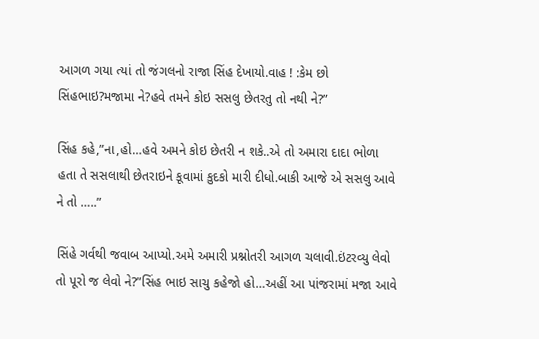આગળ ગયા ત્યાં તો જંગલનો રાજા સિંહ દેખાયો.વાહ ! :કેમ છો સિંહભાઇ?મજામા ને?હવે તમને કોઇ સસલુ છેતરતુ તો નથી ને?”

સિંહ કહે,”ના,હો…હવે અમને કોઇ છેતરી ન શકે..એ તો અમારા દાદા ભોળા હતા તે સસલાથી છેતરાઇને કૂવામાં કુદકો મારી દીધો.બાકી આજે એ સસલુ આવે ને તો …..”

સિંહે ગર્વથી જવાબ આપ્યો.અમે અમારી પ્રશ્નોતરી આગળ ચલાવી.ઇંટરવ્યુ લેવો તો પૂરો જ લેવો ને?”સિંહ ભાઇ સાચુ કહેજો હો…અહીં આ પાંજરામાં મજા આવે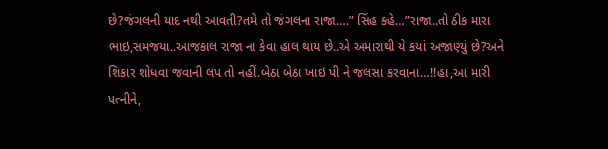છે?જંગલની યાદ નથી આવતી?તમે તો જંગલના રાજા….” સિંહ કહે…”રાજા..તો ઠીક મારા ભાઇ,સમજયા..આજકાલ રાજા ના કેવા હાલ થાય છે..એ અમારાથી યે કયાં અજાણ્યું છે?અને શિકાર શોધવા જવાની લપ તો નહીં.બેઠા બેઠા ખાઇ પી ને જલસા કરવાના…!!હા,આ મારી પત્નીને,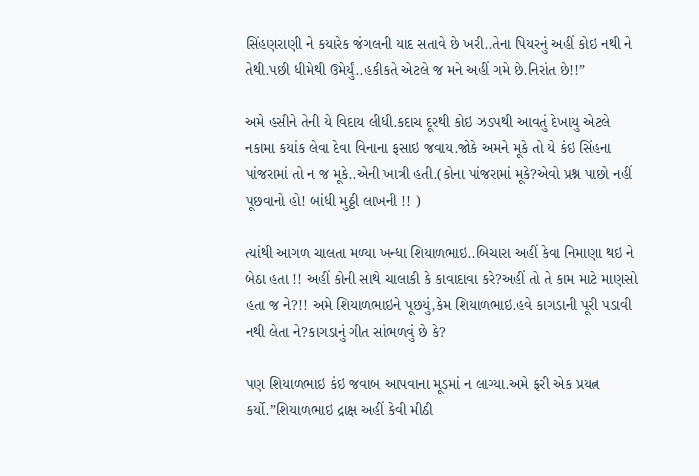સિંહણરાણી ને કયારેક જંગલની યાદ સતાવે છે ખરી..તેના પિયરનું અહીં કોઇ નથી ને તેથી.પછી ધીમેથી ઉમેર્યું..હકીકતે એટલે જ મને અહીં ગમે છે.નિરાંત છે!!”

અમે હસીને તેની યે વિદાય લીધી.કદાચ દૂરથી કોઇ ઝડપથી આવતું દેખાયુ એટલે નકામા કયાંક લેવા દેવા વિનાના ફસાઇ જવાય.જોકે અમને મૂકે તો યે કંઇ સિંહના પાંજરામાં તો ન જ મૂકે..એની ખાત્રી હતી.(કોના પાંજરામાં મૂકે?એવો પ્રશ્ન પાછો નહીં પૂછવાનો હો! બાંધી મુઠ્ઠી લાખની !! )

ત્યાંથી આગળ ચાલતા મળ્યા ખન્ધા શિયાળભાઇ..બિચારા અહીં કેવા નિમાણા થઇ ને બેઠા હતા !! અહીં કોની સાથે ચાલાકી કે કાવાદાવા કરે?અહીં તો તે કામ માટે માણસો હતા જ ને?!! અમે શિયાળભાઇને પૂછયું,કેમ શિયાળભાઇ.હવે કાગડાની પૂરી પડાવી નથી લેતા ને?કાગડાનું ગીત સાંભળવું છે કે?

પણ શિયાળભાઇ કંઇ જવાબ આપવાના મૂડમાં ન લાગ્યા.અમે ફરી એક પ્રયત્ન કર્યો.”શિયાળભાઇ દ્રાક્ષ અહીં કેવી મીઠી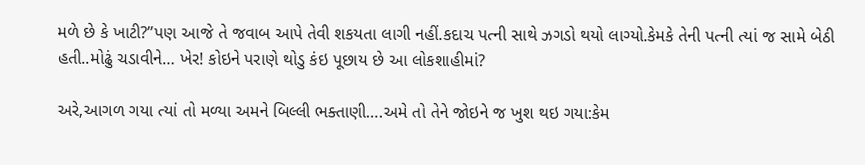મળે છે કે ખાટી?”પણ આજે તે જવાબ આપે તેવી શકયતા લાગી નહીં.કદાચ પત્ની સાથે ઝગડો થયો લાગ્યો.કેમકે તેની પત્ની ત્યાં જ સામે બેઠી હતી..મોઢું ચડાવીને… ખેર! કોઇને પરાણે થોડુ કંઇ પૂછાય છે આ લોકશાહીમાં?

અરે,આગળ ગયા ત્યાં તો મળ્યા અમને બિલ્લી ભક્તાણી….અમે તો તેને જોઇને જ ખુશ થઇ ગયા:કેમ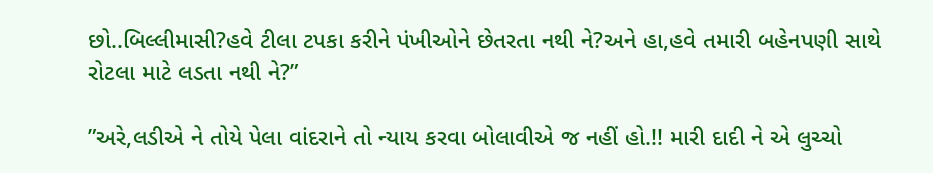છો..બિલ્લીમાસી?હવે ટીલા ટપકા કરીને પંખીઓને છેતરતા નથી ને?અને હા,હવે તમારી બહેનપણી સાથે રોટલા માટે લડતા નથી ને?”

”અરે,લડીએ ને તોયે પેલા વાંદરાને તો ન્યાય કરવા બોલાવીએ જ નહીં હો.!! મારી દાદી ને એ લુચ્ચો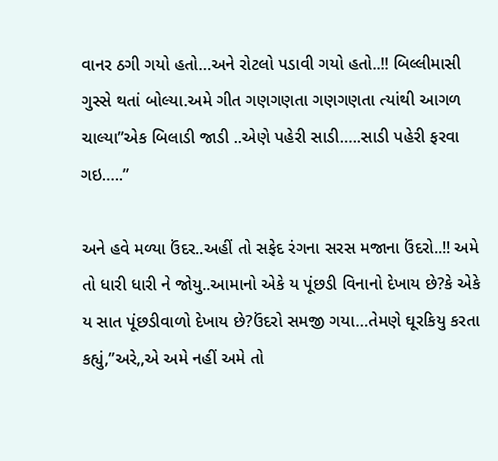વાનર ઠગી ગયો હતો…અને રોટલો પડાવી ગયો હતો..!! બિલ્લીમાસી ગુસ્સે થતાં બોલ્યા.અમે ગીત ગણગણતા ગણગણતા ત્યાંથી આગળ ચાલ્યા”એક બિલાડી જાડી ..એણે પહેરી સાડી…..સાડી પહેરી ફરવા ગઇ…..”

અને હવે મળ્યા ઉંદર..અહીં તો સફેદ રંગના સરસ મજાના ઉંદરો..!! અમે તો ધારી ધારી ને જોયુ..આમાનો એકે ય પૂંછડી વિનાનો દેખાય છે?કે એકે ય સાત પૂંછડીવાળો દેખાય છે?ઉંદરો સમજી ગયા…તેમણે ઘૂરકિયુ કરતા કહ્યું,”અરે,,એ અમે નહીં અમે તો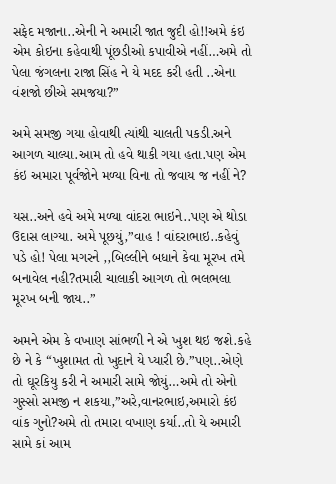સફેદ મજાના..એની ને અમારી જાત જુદી હો!!અમે કંઇ એમ કોઇના કહેવાથી પૂંછડીઓ કપાવીએ નહીં…અમે તો પેલા જંગલના રાજા સિંહ ને યે મદદ કરી હતી ..એના વંશજો છીએ સમજયા?”

અમે સમજી ગયા હોવાથી ત્યાંથી ચાલતી પકડી.અને આગળ ચાલ્યા.આમ તો હવે થાકી ગયા હતા.પણ એમ કંઇ અમારા પૂર્વજોને મળ્યા વિના તો જવાય જ નહીં ને?

યસ..અને હવે અમે મળ્યા વાંદરા ભાઇને..પણ એ થોડા ઉદાસ લાગ્યા. અમે પૂછયું,”વાહ ! વાંદરાભાઇ..કહેવું પડે હો! પેલા મગરને ,,બિલ્લીને બધાને કેવા મૂરખ તમે બનાવેલ નહી?તમારી ચાલાકી આગળ તો ભલભલા મૂરખ બની જાય..”

અમને એમ કે વખાણ સાંભળી ને એ ખુશ થઇ જશે.કહે છે ને કે “ખુશામત તો ખુદાને યે પ્યારી છે.”પણ..એણે તો ઘૂરકિયુ કરી ને અમારી સામે જોયું…અમે તો એનો ગુસ્સો સમજી ન શકયા,”અરે,વાનરભાઇ,અમારો કંઇ વાંક ગુનો?અમે તો તમારા વખાણ કર્યા..તો યે અમારી સામે કાં આમ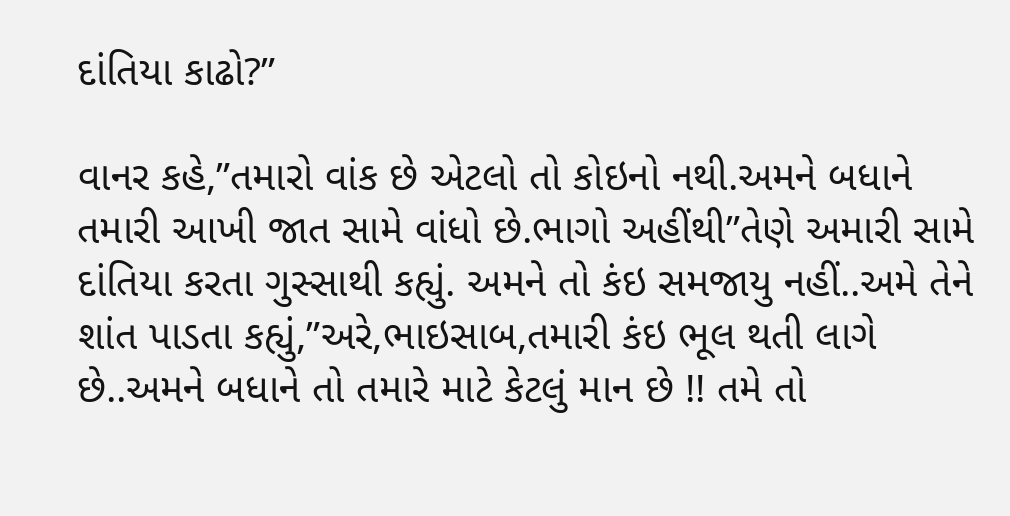દાંતિયા કાઢો?”

વાનર કહે,”તમારો વાંક છે એટલો તો કોઇનો નથી.અમને બધાને તમારી આખી જાત સામે વાંધો છે.ભાગો અહીંથી”તેણે અમારી સામે દાંતિયા કરતા ગુસ્સાથી કહ્યું. અમને તો કંઇ સમજાયુ નહીં..અમે તેને શાંત પાડતા કહ્યું,”અરે,ભાઇસાબ,તમારી કંઇ ભૂલ થતી લાગે છે..અમને બધાને તો તમારે માટે કેટલું માન છે !! તમે તો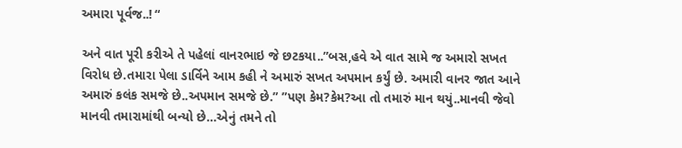અમારા પૂર્વજ..! “

અને વાત પૂરી કરીએ તે પહેલાં વાનરભાઇ જે છટકયા..”બસ,હવે એ વાત સામે જ અમારો સખત વિરોધ છે.તમારા પેલા ડાર્વિને આમ કહી ને અમારું સખત અપમાન કર્યું છે. અમારી વાનર જાત આને અમારું કલંક સમજે છે..અપમાન સમજે છે.” ”પણ કેમ?કેમ?આ તો તમારું માન થયું..માનવી જેવો માનવી તમારામાંથી બન્યો છે…એનું તમને તો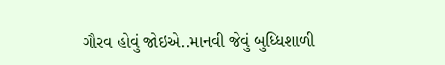ગૌરવ હોવું જોઇએ..માનવી જેવું બુધ્ધિશાળી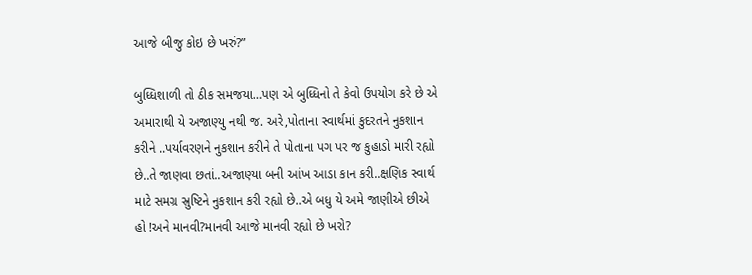આજે બીજુ કોઇ છે ખરું?”

બુધ્ધિશાળી તો ઠીક સમજયા…પણ એ બુધ્ધિનો તે કેવો ઉપયોગ કરે છે એ અમારાથી યે અજાણ્યુ નથી જ. અરે,પોતાના સ્વાર્થમાં કુદરતને નુકશાન કરીને ..પર્યાવરણને નુકશાન કરીને તે પોતાના પગ પર જ કુહાડો મારી રહ્યો છે..તે જાણવા છતાં..અજાણ્યા બની આંખ આડા કાન કરી..ક્ષણિક સ્વાર્થ માટે સમગ્ર સ્રુષ્ટિને નુકશાન કરી રહ્યો છે..એ બધુ યે અમે જાણીએ છીએ હો !અને માનવી?માનવી આજે માનવી રહ્યો છે ખરો?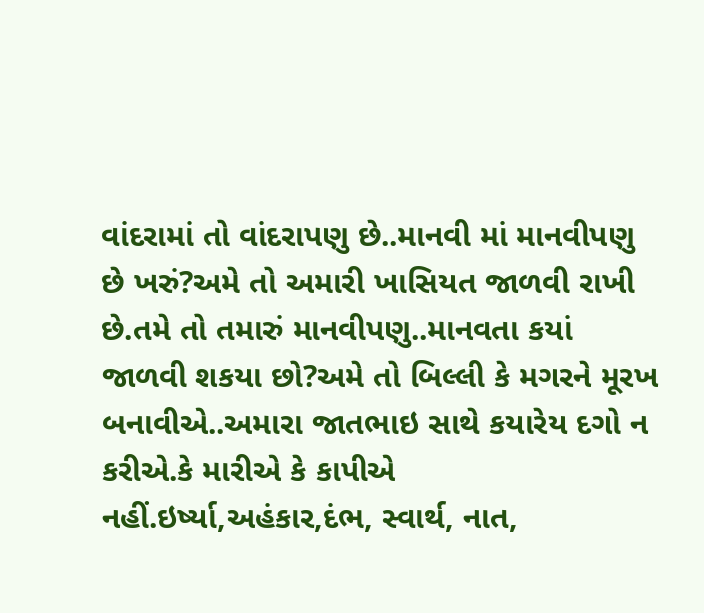વાંદરામાં તો વાંદરાપણુ છે..માનવી માં માનવીપણુ છે ખરું?અમે તો અમારી ખાસિયત જાળવી રાખી છે.તમે તો તમારું માનવીપણુ..માનવતા કયાં જાળવી શકયા છો?અમે તો બિલ્લી કે મગરને મૂરખ બનાવીએ..અમારા જાતભાઇ સાથે કયારેય દગો ન કરીએ.કે મારીએ કે કાપીએ નહીં.ઇર્ષ્યા,અહંકાર,દંભ, સ્વાર્થ, નાત,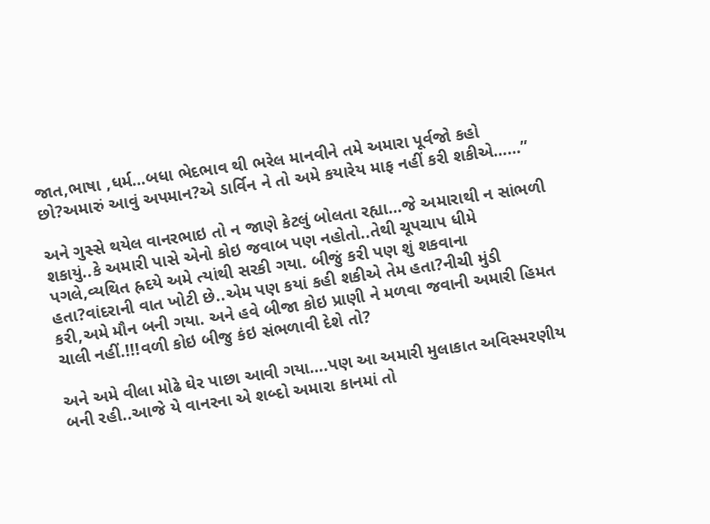જાત,ભાષા ,ધર્મ…બધા ભેદભાવ થી ભરેલ માનવીને તમે અમારા પૂર્વજો કહો છો?અમારું આવું અપમાન?એ ડાર્વિન ને તો અમે કયારેય માફ નહીં કરી શકીએ……”

અને ગુસ્સે થયેલ વાનરભાઇ તો ન જાણે કેટલું બોલતા રહ્યા…જે અમારાથી ન સાંભળી શકાયું..કે અમારી પાસે એનો કોઇ જવાબ પણ નહોતો..તેથી ચૂપચાપ ધીમે પગલે,વ્યથિત હ્રદયે અમે ત્યાંથી સરકી ગયા. બીજું કરી પણ શું શકવાના હતા?વાંદરાની વાત ખોટી છે..એમ પણ કયાં કહી શકીએ તેમ હતા?નીચી મુંડી કરી,અમે મૌન બની ગયા. અને હવે બીજા કોઇ પ્રાણી ને મળવા જવાની અમારી હિમત ચાલી નહીં.!!!વળી કોઇ બીજુ કંઇ સંભળાવી દેશે તો?

અને અમે વીલા મોઢે ઘેર પાછા આવી ગયા….પણ આ અમારી મુલાકાત અવિસ્મરણીય બની રહી..આજે યે વાનરના એ શબ્દો અમારા કાનમાં તો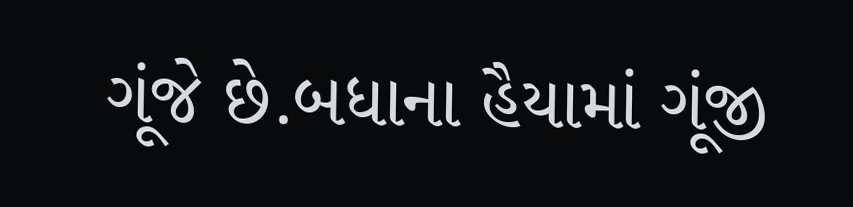ગૂંજે છે.બધાના હૈયામાં ગૂંજી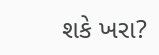શકે ખરા?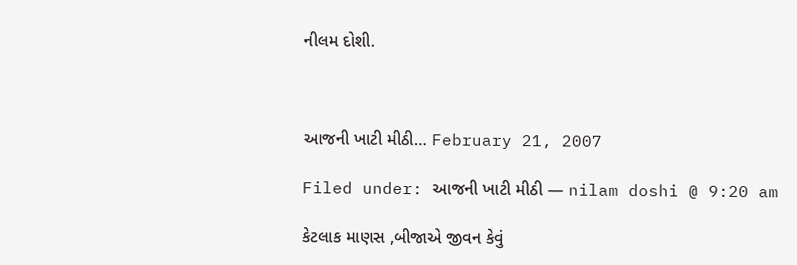નીલમ દોશી.



આજની ખાટી મીઠી… February 21, 2007

Filed under: આજની ખાટી મીઠી — nilam doshi @ 9:20 am

કેટલાક માણસ ,બીજાએ જીવન કેવું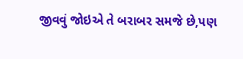જીવવું જોઇએ તે બરાબર સમજે છે,પણ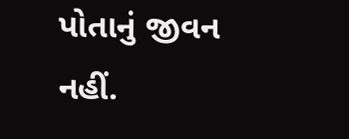પોતાનું જીવન નહીં.